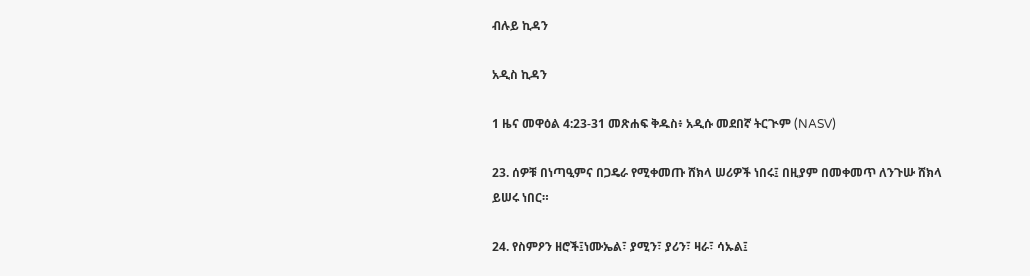ብሉይ ኪዳን

አዲስ ኪዳን

1 ዜና መዋዕል 4:23-31 መጽሐፍ ቅዱስ፥ አዲሱ መደበኛ ትርጒም (NASV)

23. ሰዎቹ በነጣዒምና በጋዴራ የሚቀመጡ ሸክላ ሠሪዎች ነበሩ፤ በዚያም በመቀመጥ ለንጉሡ ሸክላ ይሠሩ ነበር።

24. የስምዖን ዘሮች፤ነሙኤል፣ ያሚን፣ ያሪን፣ ዛራ፣ ሳኡል፤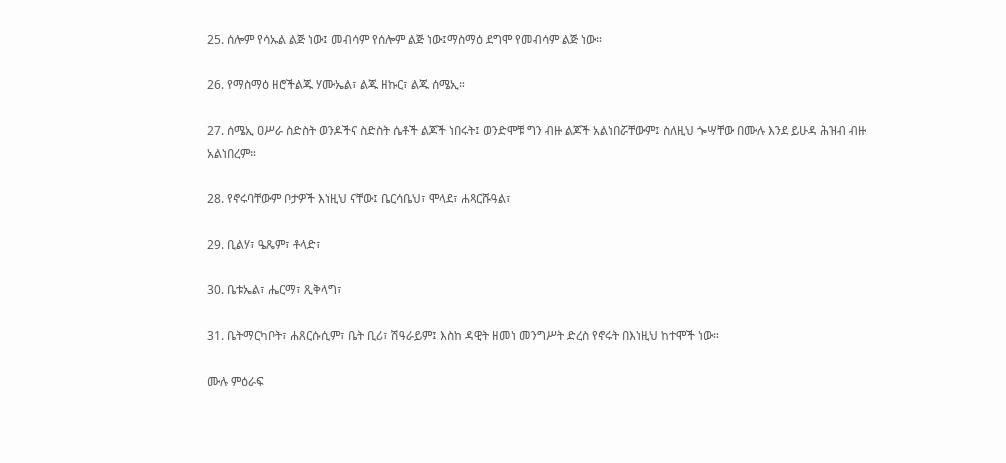25. ሰሎም የሳኡል ልጅ ነው፤ መብሳም የሰሎም ልጅ ነው፤ማስማዕ ደግሞ የመብሳም ልጅ ነው።

26. የማስማዕ ዘሮችልጁ ሃሙኤል፣ ልጁ ዘኩር፣ ልጁ ሰሜኢ።

27. ሰሜኢ ዐሥራ ስድስት ወንዶችና ስድስት ሴቶች ልጆች ነበሩት፤ ወንድሞቹ ግን ብዙ ልጆች አልነበሯቸውም፤ ስለዚህ ጐሣቸው በሙሉ እንደ ይሁዳ ሕዝብ ብዙ አልነበረም።

28. የኖሩባቸውም ቦታዎች እነዚህ ናቸው፤ ቤርሳቤህ፣ ሞላደ፣ ሐጻርሹዓል፣

29. ቢልሃ፣ ዔጼም፣ ቶላድ፣

30. ቤቱኤል፣ ሔርማ፣ ጺቅላግ፣

31. ቤትማርካቦት፣ ሐጸርሱሲም፣ ቤት ቢሪ፣ ሽዓራይም፤ እስከ ዳዊት ዘመነ መንግሥት ድረስ የኖሩት በእነዚህ ከተሞች ነው።

ሙሉ ምዕራፍ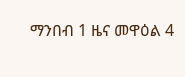ማንበብ 1 ዜና መዋዕል 4